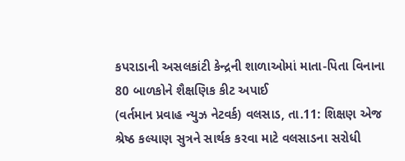કપરાડાની અસલકાંટી કેન્દ્રની શાળાઓમાં માતા-પિતા વિનાના 80 બાળકોને શૈક્ષણિક કીટ અપાઈ
(વર્તમાન પ્રવાહ ન્યુઝ નેટવર્ક) વલસાડ, તા.11: શિક્ષણ એજ શ્રેષ્ઠ કલ્યાણ સુત્રને સાર્થક કરવા માટે વલસાડના સરોધી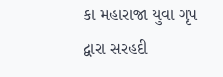કા મહારાજા યુવા ગૃપ દ્વારા સરહદી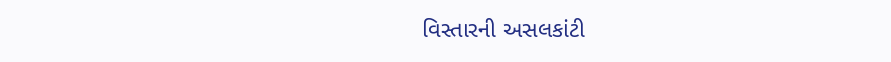વિસ્તારની અસલકાંટી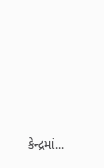કેન્દ્રમાં...